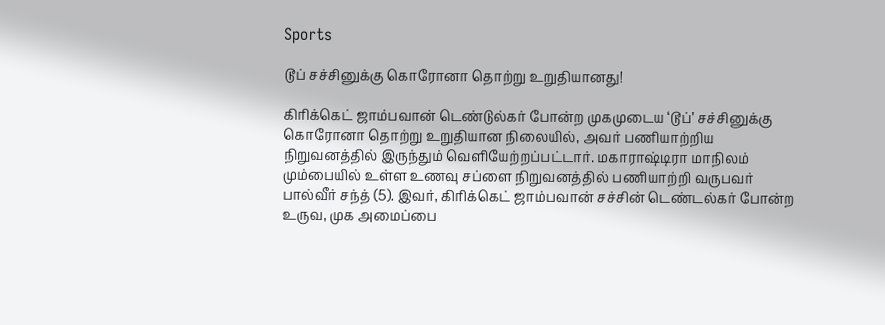Sports

டூப் சச்சினுக்கு கொரோனா தொற்று உறுதியானது!

கிரிக்கெட் ஜாம்பவான் டெண்டுல்கர் போன்ற முகமுடைய ‘டூப்’ சச்சினுக்கு கொரோனா தொற்று உறுதியான நிலையில், அவர் பணியாற்றிய நிறுவனத்தில் இருந்தும் வெளியேற்றப்பட்டார். மகாராஷ்டிரா மாநிலம் மும்பையில் உள்ள உணவு சப்ளை நிறுவனத்தில் பணியாற்றி வருபவர் பால்வீர் சந்த் (5). இவர், கிரிக்கெட் ஜாம்பவான் சச்சின் டெண்டல்கர் போன்ற உருவ, முக அமைப்பை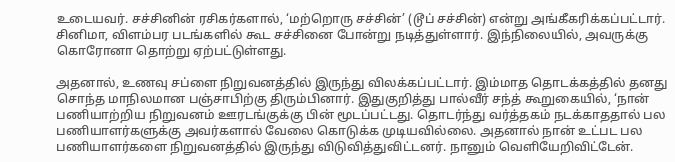உடையவர். சச்சினின் ரசிகர்களால், ‘மற்றொரு சச்சின்’ (டூப் சச்சின்) என்று அங்கீகரிக்கப்பட்டார். சினிமா, விளம்பர படங்களில் கூட சச்சினை போன்று நடித்துள்ளார். இந்நிலையில், அவருக்கு கொரோனா தொற்று ஏற்பட்டுள்ளது.

அதனால், உணவு சப்ளை நிறுவனத்தில் இருந்து விலக்கப்பட்டார். இம்மாத தொடக்கத்தில் தனது சொந்த மாநிலமான பஞ்சாபிற்கு திரும்பினார். இதுகுறித்து பால்வீர் சந்த் கூறுகையில், ‘நான் பணியாற்றிய நிறுவனம் ஊரடங்குக்கு பின் மூடப்பட்டது. தொடர்ந்து வர்த்தகம் நடக்காததால் பல பணியாளர்களுக்கு அவர்களால் வேலை கொடுக்க முடியவில்லை. அதனால் நான் உட்பட பல பணியாளர்களை நிறுவனத்தில் இருந்து விடுவித்துவிட்டனர். நானும் வெளியேறிவிட்டேன்.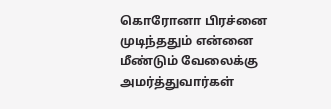கொரோனா பிரச்னை முடிந்ததும் என்னை மீண்டும் வேலைக்கு அமர்த்துவார்கள்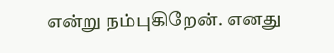என்று நம்புகிறேன். எனது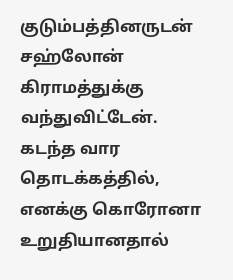குடும்பத்தினருடன் சஹ்லோன் கிராமத்துக்கு வந்துவிட்டேன். கடந்த வார தொடக்கத்தில், எனக்கு கொரோனா உறுதியானதால்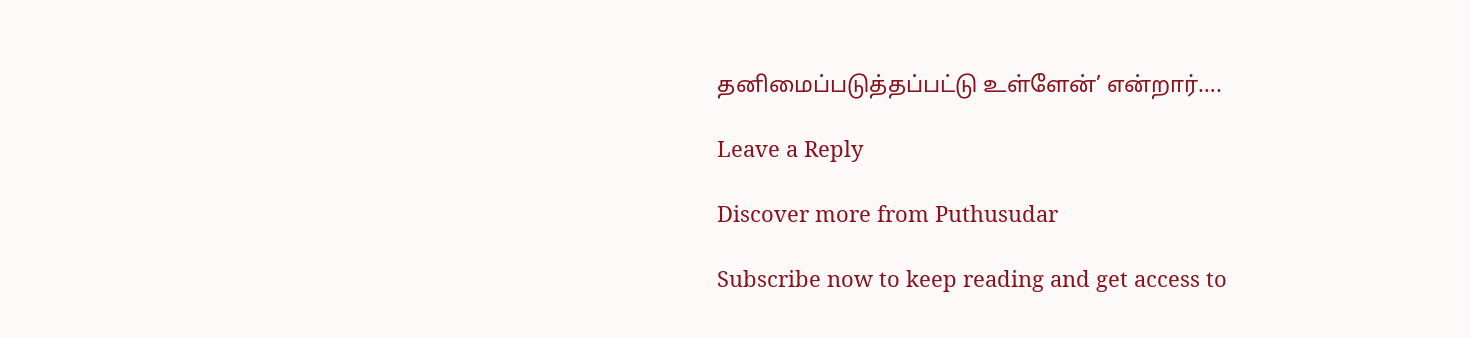தனிமைப்படுத்தப்பட்டு உள்ளேன்’ என்றார்….

Leave a Reply

Discover more from Puthusudar

Subscribe now to keep reading and get access to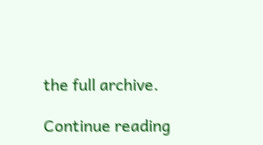the full archive.

Continue reading